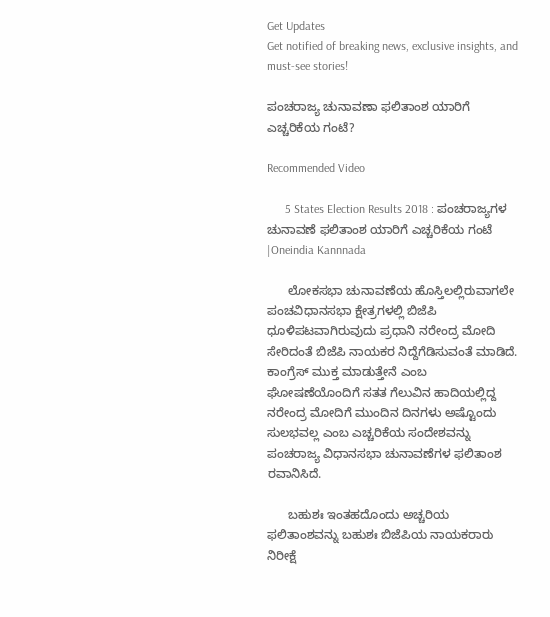Get Updates
Get notified of breaking news, exclusive insights, and must-see stories!

ಪಂಚರಾಜ್ಯ ಚುನಾವಣಾ ಫಲಿತಾಂಶ ಯಾರಿಗೆ ಎಚ್ಚರಿಕೆಯ ಗಂಟೆ?

Recommended Video

      5 States Election Results 2018 : ಪಂಚರಾಜ್ಯಗಳ ಚುನಾವಣೆ ಫಲಿತಾಂಶ ಯಾರಿಗೆ ಎಚ್ಚರಿಕೆಯ ಗಂಟೆ |Oneindia Kannnada

      ಲೋಕಸಭಾ ಚುನಾವಣೆಯ ಹೊಸ್ತಿಲಲ್ಲಿರುವಾಗಲೇ ಪಂಚವಿಧಾನಸಭಾ ಕ್ಷೇತ್ರಗಳಲ್ಲಿ ಬಿಜೆಪಿ ಧೂಳಿಪಟವಾಗಿರುವುದು ಪ್ರಧಾನಿ ನರೇಂದ್ರ ಮೋದಿ ಸೇರಿದಂತೆ ಬಿಜೆಪಿ ನಾಯಕರ ನಿದ್ದೆಗೆಡಿಸುವಂತೆ ಮಾಡಿದೆ. ಕಾಂಗ್ರೆಸ್ ಮುಕ್ತ ಮಾಡುತ್ತೇನೆ ಎಂಬ ಘೋಷಣೆಯೊಂದಿಗೆ ಸತತ ಗೆಲುವಿನ ಹಾದಿಯಲ್ಲಿದ್ದ ನರೇಂದ್ರ ಮೋದಿಗೆ ಮುಂದಿನ ದಿನಗಳು ಅಷ್ಟೊಂದು ಸುಲಭವಲ್ಲ ಎಂಬ ಎಚ್ಚರಿಕೆಯ ಸಂದೇಶವನ್ನು ಪಂಚರಾಜ್ಯ ವಿಧಾನಸಭಾ ಚುನಾವಣೆಗಳ ಫಲಿತಾಂಶ ರವಾನಿಸಿದೆ.

      ಬಹುಶಃ ಇಂತಹದೊಂದು ಅಚ್ಚರಿಯ ಫಲಿತಾಂಶವನ್ನು ಬಹುಶಃ ಬಿಜೆಪಿಯ ನಾಯಕರಾರು ನಿರೀಕ್ಷೆ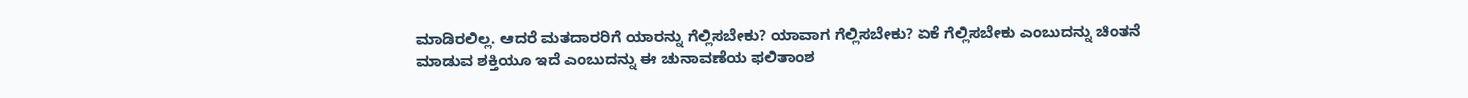ಮಾಡಿರಲಿಲ್ಲ. ಆದರೆ ಮತದಾರರಿಗೆ ಯಾರನ್ನು ಗೆಲ್ಲಿಸಬೇಕು? ಯಾವಾಗ ಗೆಲ್ಲಿಸಬೇಕು? ಏಕೆ ಗೆಲ್ಲಿಸಬೇಕು ಎಂಬುದನ್ನು ಚಿಂತನೆ ಮಾಡುವ ಶಕ್ತಿಯೂ ಇದೆ ಎಂಬುದನ್ನು ಈ ಚುನಾವಣೆಯ ಫಲಿತಾಂಶ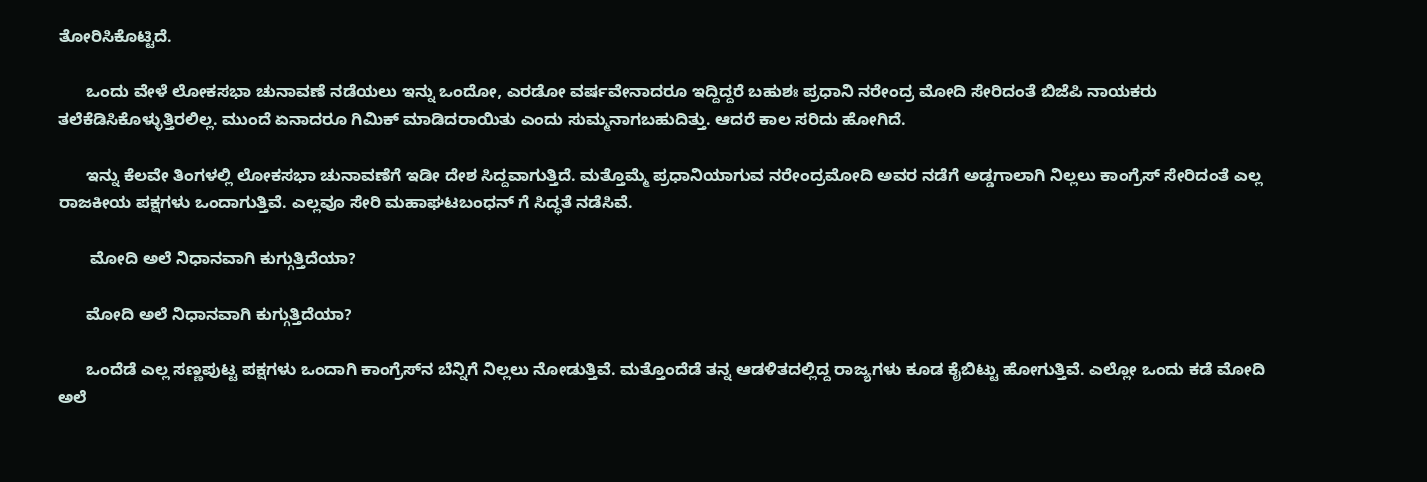ತೋರಿಸಿಕೊಟ್ಟಿದೆ.

      ಒಂದು ವೇಳೆ ಲೋಕಸಭಾ ಚುನಾವಣೆ ನಡೆಯಲು ಇನ್ನು ಒಂದೋ, ಎರಡೋ ವರ್ಷವೇನಾದರೂ ಇದ್ದಿದ್ದರೆ ಬಹುಶಃ ಪ್ರಧಾನಿ ನರೇಂದ್ರ ಮೋದಿ ಸೇರಿದಂತೆ ಬಿಜೆಪಿ ನಾಯಕರು ತಲೆಕೆಡಿಸಿಕೊಳ್ಳುತ್ತಿರಲಿಲ್ಲ. ಮುಂದೆ ಏನಾದರೂ ಗಿಮಿಕ್ ಮಾಡಿದರಾಯಿತು ಎಂದು ಸುಮ್ಮನಾಗಬಹುದಿತ್ತು. ಆದರೆ ಕಾಲ ಸರಿದು ಹೋಗಿದೆ.

      ಇನ್ನು ಕೆಲವೇ ತಿಂಗಳಲ್ಲಿ ಲೋಕಸಭಾ ಚುನಾವಣೆಗೆ ಇಡೀ ದೇಶ ಸಿದ್ದವಾಗುತ್ತಿದೆ. ಮತ್ತೊಮ್ಮೆ ಪ್ರಧಾನಿಯಾಗುವ ನರೇಂದ್ರಮೋದಿ ಅವರ ನಡೆಗೆ ಅಡ್ಡಗಾಲಾಗಿ ನಿಲ್ಲಲು ಕಾಂಗ್ರೆಸ್ ಸೇರಿದಂತೆ ಎಲ್ಲ ರಾಜಕೀಯ ಪಕ್ಷಗಳು ಒಂದಾಗುತ್ತಿವೆ. ಎಲ್ಲವೂ ಸೇರಿ ಮಹಾಘಟಬಂಧನ್ ಗೆ ಸಿದ್ಧತೆ ನಡೆಸಿವೆ.

       ಮೋದಿ ಅಲೆ ನಿಧಾನವಾಗಿ ಕುಗ್ಗುತ್ತಿದೆಯಾ?

      ಮೋದಿ ಅಲೆ ನಿಧಾನವಾಗಿ ಕುಗ್ಗುತ್ತಿದೆಯಾ?

      ಒಂದೆಡೆ ಎಲ್ಲ ಸಣ್ಣಪುಟ್ಟ ಪಕ್ಷಗಳು ಒಂದಾಗಿ ಕಾಂಗ್ರೆಸ್‌ನ ಬೆನ್ನಿಗೆ ನಿಲ್ಲಲು ನೋಡುತ್ತಿವೆ. ಮತ್ತೊಂದೆಡೆ ತನ್ನ ಆಡಳಿತದಲ್ಲಿದ್ದ ರಾಜ್ಯಗಳು ಕೂಡ ಕೈಬಿಟ್ಟು ಹೋಗುತ್ತಿವೆ. ಎಲ್ಲೋ ಒಂದು ಕಡೆ ಮೋದಿ ಅಲೆ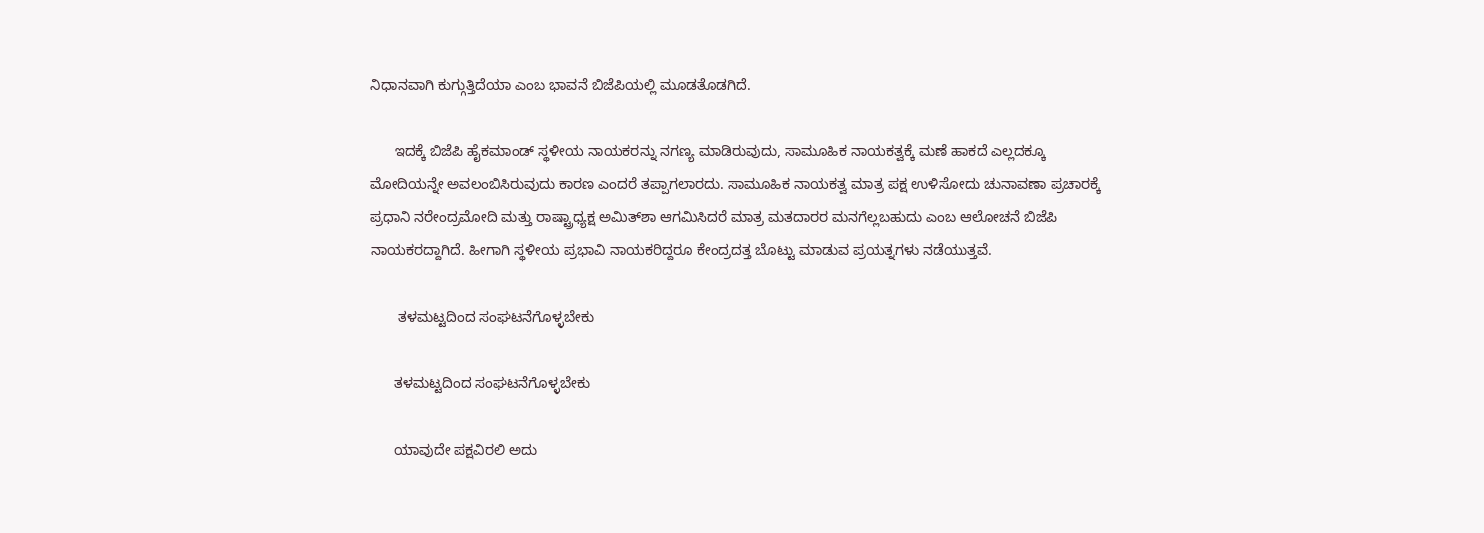ನಿಧಾನವಾಗಿ ಕುಗ್ಗುತ್ತಿದೆಯಾ ಎಂಬ ಭಾವನೆ ಬಿಜೆಪಿಯಲ್ಲಿ ಮೂಡತೊಡಗಿದೆ.

      ಇದಕ್ಕೆ ಬಿಜೆಪಿ ಹೈಕಮಾಂಡ್ ಸ್ಥಳೀಯ ನಾಯಕರನ್ನು ನಗಣ್ಯ ಮಾಡಿರುವುದು, ಸಾಮೂಹಿಕ ನಾಯಕತ್ವಕ್ಕೆ ಮಣೆ ಹಾಕದೆ ಎಲ್ಲದಕ್ಕೂ ಮೋದಿಯನ್ನೇ ಅವಲಂಬಿಸಿರುವುದು ಕಾರಣ ಎಂದರೆ ತಪ್ಪಾಗಲಾರದು. ಸಾಮೂಹಿಕ ನಾಯಕತ್ವ ಮಾತ್ರ ಪಕ್ಷ ಉಳಿಸೋದು ಚುನಾವಣಾ ಪ್ರಚಾರಕ್ಕೆ ಪ್ರಧಾನಿ ನರೇಂದ್ರಮೋದಿ ಮತ್ತು ರಾಷ್ಟ್ರಾಧ್ಯಕ್ಷ ಅಮಿತ್‌ಶಾ ಆಗಮಿಸಿದರೆ ಮಾತ್ರ ಮತದಾರರ ಮನಗೆಲ್ಲಬಹುದು ಎಂಬ ಆಲೋಚನೆ ಬಿಜೆಪಿ ನಾಯಕರದ್ದಾಗಿದೆ. ಹೀಗಾಗಿ ಸ್ಥಳೀಯ ಪ್ರಭಾವಿ ನಾಯಕರಿದ್ದರೂ ಕೇಂದ್ರದತ್ತ ಬೊಟ್ಟು ಮಾಡುವ ಪ್ರಯತ್ನಗಳು ನಡೆಯುತ್ತವೆ.

       ತಳಮಟ್ಟದಿಂದ ಸಂಘಟನೆಗೊಳ್ಳಬೇಕು

      ತಳಮಟ್ಟದಿಂದ ಸಂಘಟನೆಗೊಳ್ಳಬೇಕು

      ಯಾವುದೇ ಪಕ್ಷವಿರಲಿ ಅದು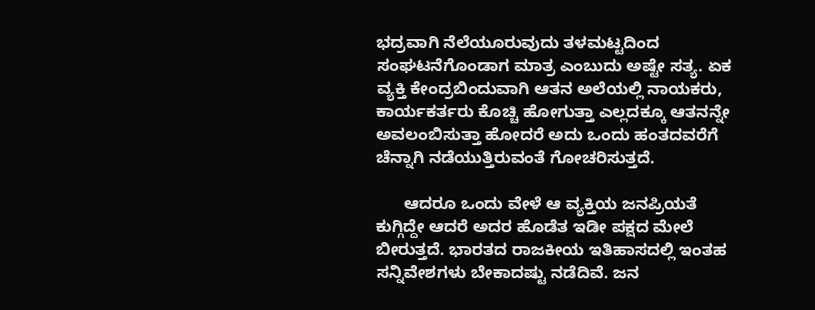ಭದ್ರವಾಗಿ ನೆಲೆಯೂರುವುದು ತಳಮಟ್ಟದಿಂದ ಸಂಘಟನೆಗೊಂಡಾಗ ಮಾತ್ರ ಎಂಬುದು ಅಷ್ಟೇ ಸತ್ಯ. ಏಕ ವ್ಯಕ್ತಿ ಕೇಂದ್ರಬಿಂದುವಾಗಿ ಆತನ ಅಲೆಯಲ್ಲಿ ನಾಯಕರು, ಕಾರ್ಯಕರ್ತರು ಕೊಚ್ಚಿ ಹೋಗುತ್ತಾ ಎಲ್ಲದಕ್ಕೂ ಆತನನ್ನೇ ಅವಲಂಬಿಸುತ್ತಾ ಹೋದರೆ ಅದು ಒಂದು ಹಂತದವರೆಗೆ ಚೆನ್ನಾಗಿ ನಡೆಯುತ್ತಿರುವಂತೆ ಗೋಚರಿಸುತ್ತದೆ.

      ಆದರೂ ಒಂದು ವೇಳೆ ಆ ವ್ಯಕ್ತಿಯ ಜನಪ್ರಿಯತೆ ಕುಗ್ಗಿದ್ದೇ ಆದರೆ ಅದರ ಹೊಡೆತ ಇಡೀ ಪಕ್ಷದ ಮೇಲೆ ಬೀರುತ್ತದೆ. ಭಾರತದ ರಾಜಕೀಯ ಇತಿಹಾಸದಲ್ಲಿ ಇಂತಹ ಸನ್ನಿವೇಶಗಳು ಬೇಕಾದಷ್ಟು ನಡೆದಿವೆ. ಜನ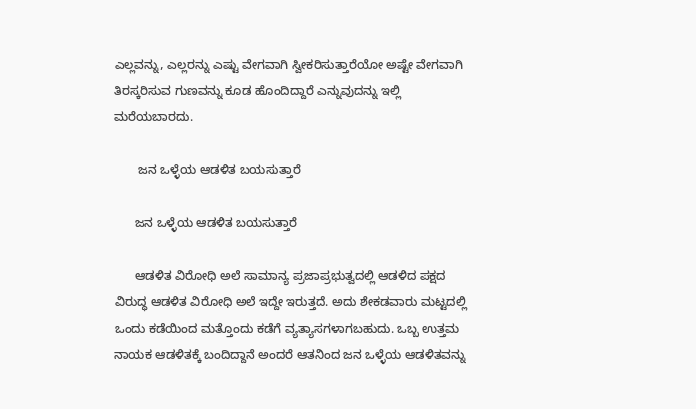ಎಲ್ಲವನ್ನು, ಎಲ್ಲರನ್ನು ಎಷ್ಟು ವೇಗವಾಗಿ ಸ್ವೀಕರಿಸುತ್ತಾರೆಯೋ ಅಷ್ಟೇ ವೇಗವಾಗಿ ತಿರಸ್ಕರಿಸುವ ಗುಣವನ್ನು ಕೂಡ ಹೊಂದಿದ್ದಾರೆ ಎನ್ನುವುದನ್ನು ಇಲ್ಲಿ ಮರೆಯಬಾರದು.

       ಜನ ಒಳ್ಳೆಯ ಆಡಳಿತ ಬಯಸುತ್ತಾರೆ

      ಜನ ಒಳ್ಳೆಯ ಆಡಳಿತ ಬಯಸುತ್ತಾರೆ

      ಆಡಳಿತ ವಿರೋಧಿ ಅಲೆ ಸಾಮಾನ್ಯ ಪ್ರಜಾಪ್ರಭುತ್ವದಲ್ಲಿ ಆಡಳಿದ ಪಕ್ಷದ ವಿರುದ್ಧ ಆಡಳಿತ ವಿರೋಧಿ ಅಲೆ ಇದ್ದೇ ಇರುತ್ತದೆ. ಅದು ಶೇಕಡವಾರು ಮಟ್ಟದಲ್ಲಿ ಒಂದು ಕಡೆಯಿಂದ ಮತ್ತೊಂದು ಕಡೆಗೆ ವ್ಯತ್ಯಾಸಗಳಾಗಬಹುದು. ಒಬ್ಬ ಉತ್ತಮ ನಾಯಕ ಆಡಳಿತಕ್ಕೆ ಬಂದಿದ್ದಾನೆ ಅಂದರೆ ಆತನಿಂದ ಜನ ಒಳ್ಳೆಯ ಆಡಳಿತವನ್ನು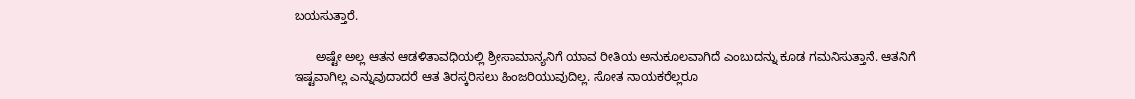ಬಯಸುತ್ತಾರೆ.

      ಅಷ್ಟೇ ಅಲ್ಲ ಆತನ ಆಡಳಿತಾವಧಿಯಲ್ಲಿ ಶ್ರೀಸಾಮಾನ್ಯನಿಗೆ ಯಾವ ರೀತಿಯ ಅನುಕೂಲವಾಗಿದೆ ಎಂಬುದನ್ನು ಕೂಡ ಗಮನಿಸುತ್ತಾನೆ. ಆತನಿಗೆ ಇಷ್ಟವಾಗಿಲ್ಲ ಎನ್ನುವುದಾದರೆ ಆತ ತಿರಸ್ಕರಿಸಲು ಹಿಂಜರಿಯುವುದಿಲ್ಲ. ಸೋತ ನಾಯಕರೆಲ್ಲರೂ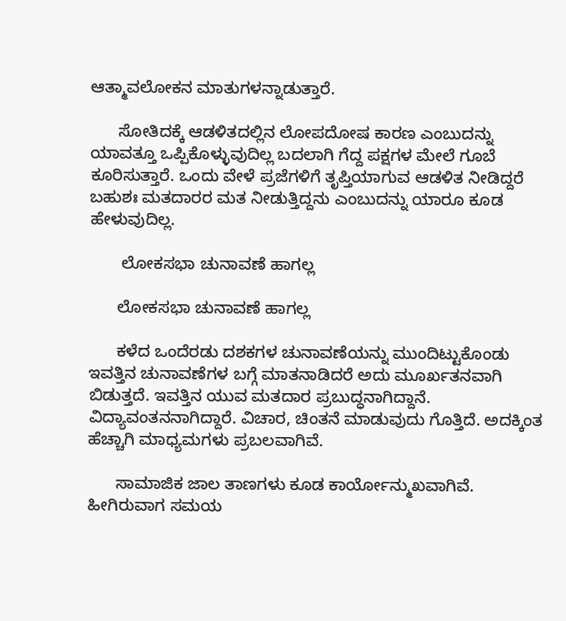ಆತ್ಮಾವಲೋಕನ ಮಾತುಗಳನ್ನಾಡುತ್ತಾರೆ.

      ಸೋತಿದಕ್ಕೆ ಆಡಳಿತದಲ್ಲಿನ ಲೋಪದೋಷ ಕಾರಣ ಎಂಬುದನ್ನು ಯಾವತ್ತೂ ಒಪ್ಪಿಕೊಳ್ಳುವುದಿಲ್ಲ ಬದಲಾಗಿ ಗೆದ್ದ ಪಕ್ಷಗಳ ಮೇಲೆ ಗೂಬೆ ಕೂರಿಸುತ್ತಾರೆ. ಒಂದು ವೇಳೆ ಪ್ರಜೆಗಳಿಗೆ ತೃಪ್ತಿಯಾಗುವ ಆಡಳಿತ ನೀಡಿದ್ದರೆ ಬಹುಶಃ ಮತದಾರರ ಮತ ನೀಡುತ್ತಿದ್ದನು ಎಂಬುದನ್ನು ಯಾರೂ ಕೂಡ ಹೇಳುವುದಿಲ್ಲ.

       ಲೋಕಸಭಾ ಚುನಾವಣೆ ಹಾಗಲ್ಲ

      ಲೋಕಸಭಾ ಚುನಾವಣೆ ಹಾಗಲ್ಲ

      ಕಳೆದ ಒಂದೆರಡು ದಶಕಗಳ ಚುನಾವಣೆಯನ್ನು ಮುಂದಿಟ್ಟುಕೊಂಡು ಇವತ್ತಿನ ಚುನಾವಣೆಗಳ ಬಗ್ಗೆ ಮಾತನಾಡಿದರೆ ಅದು ಮೂರ್ಖತನವಾಗಿ ಬಿಡುತ್ತದೆ. ಇವತ್ತಿನ ಯುವ ಮತದಾರ ಪ್ರಬುದ್ಧನಾಗಿದ್ದಾನೆ. ವಿದ್ಯಾವಂತನನಾಗಿದ್ದಾರೆ. ವಿಚಾರ, ಚಿಂತನೆ ಮಾಡುವುದು ಗೊತ್ತಿದೆ. ಅದಕ್ಕಿಂತ ಹೆಚ್ಚಾಗಿ ಮಾಧ್ಯಮಗಳು ಪ್ರಬಲವಾಗಿವೆ.

      ಸಾಮಾಜಿಕ ಜಾಲ ತಾಣಗಳು ಕೂಡ ಕಾರ್ಯೋನ್ಮುಖವಾಗಿವೆ. ಹೀಗಿರುವಾಗ ಸಮಯ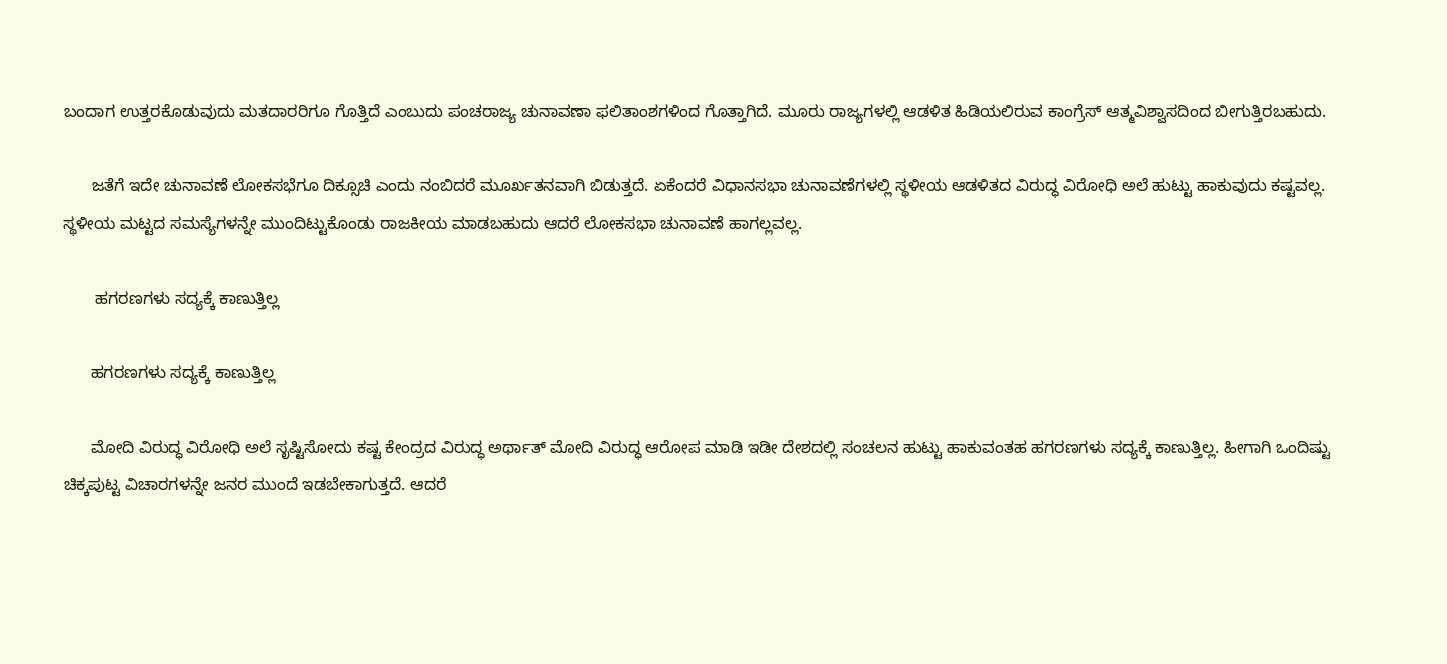ಬಂದಾಗ ಉತ್ತರಕೊಡುವುದು ಮತದಾರರಿಗೂ ಗೊತ್ತಿದೆ ಎಂಬುದು ಪಂಚರಾಜ್ಯ ಚುನಾವಣಾ ಫಲಿತಾಂಶಗಳಿಂದ ಗೊತ್ತಾಗಿದೆ. ಮೂರು ರಾಜ್ಯಗಳಲ್ಲಿ ಆಡಳಿತ ಹಿಡಿಯಲಿರುವ ಕಾಂಗ್ರೆಸ್ ಆತ್ಮವಿಶ್ವಾಸದಿಂದ ಬೀಗುತ್ತಿರಬಹುದು.

      ಜತೆಗೆ ಇದೇ ಚುನಾವಣೆ ಲೋಕಸಭೆಗೂ ದಿಕ್ಸೂಚಿ ಎಂದು ನಂಬಿದರೆ ಮೂರ್ಖತನವಾಗಿ ಬಿಡುತ್ತದೆ. ಏಕೆಂದರೆ ವಿಧಾನಸಭಾ ಚುನಾವಣೆಗಳಲ್ಲಿ ಸ್ಥಳೀಯ ಆಡಳಿತದ ವಿರುದ್ಧ ವಿರೋಧಿ ಅಲೆ ಹುಟ್ಟು ಹಾಕುವುದು ಕಷ್ಟವಲ್ಲ. ಸ್ಥಳೀಯ ಮಟ್ಟದ ಸಮಸ್ಯೆಗಳನ್ನೇ ಮುಂದಿಟ್ಟುಕೊಂಡು ರಾಜಕೀಯ ಮಾಡಬಹುದು ಆದರೆ ಲೋಕಸಭಾ ಚುನಾವಣೆ ಹಾಗಲ್ಲವಲ್ಲ.

       ಹಗರಣಗಳು ಸದ್ಯಕ್ಕೆ ಕಾಣುತ್ತಿಲ್ಲ

      ಹಗರಣಗಳು ಸದ್ಯಕ್ಕೆ ಕಾಣುತ್ತಿಲ್ಲ

      ಮೋದಿ ವಿರುದ್ಧ ವಿರೋಧಿ ಅಲೆ ಸೃಷ್ಟಿಸೋದು ಕಷ್ಟ ಕೇಂದ್ರದ ವಿರುದ್ಧ ಅರ್ಥಾತ್ ಮೋದಿ ವಿರುದ್ಧ ಆರೋಪ ಮಾಡಿ ಇಡೀ ದೇಶದಲ್ಲಿ ಸಂಚಲನ ಹುಟ್ಟು ಹಾಕುವಂತಹ ಹಗರಣಗಳು ಸದ್ಯಕ್ಕೆ ಕಾಣುತ್ತಿಲ್ಲ. ಹೀಗಾಗಿ ಒಂದಿಷ್ಟು ಚಿಕ್ಕಪುಟ್ಟ ವಿಚಾರಗಳನ್ನೇ ಜನರ ಮುಂದೆ ಇಡಬೇಕಾಗುತ್ತದೆ. ಆದರೆ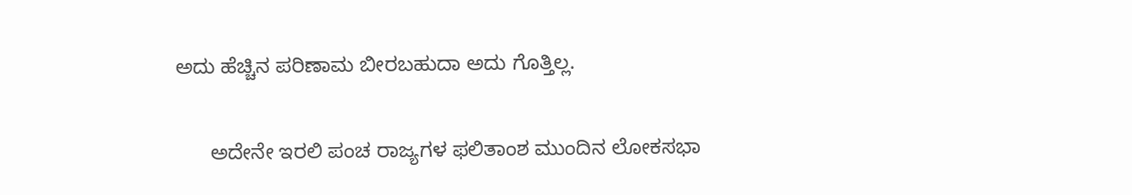ಅದು ಹೆಚ್ಚಿನ ಪರಿಣಾಮ ಬೀರಬಹುದಾ ಅದು ಗೊತ್ತಿಲ್ಲ.

      ಅದೇನೇ ಇರಲಿ ಪಂಚ ರಾಜ್ಯಗಳ ಫಲಿತಾಂಶ ಮುಂದಿನ ಲೋಕಸಭಾ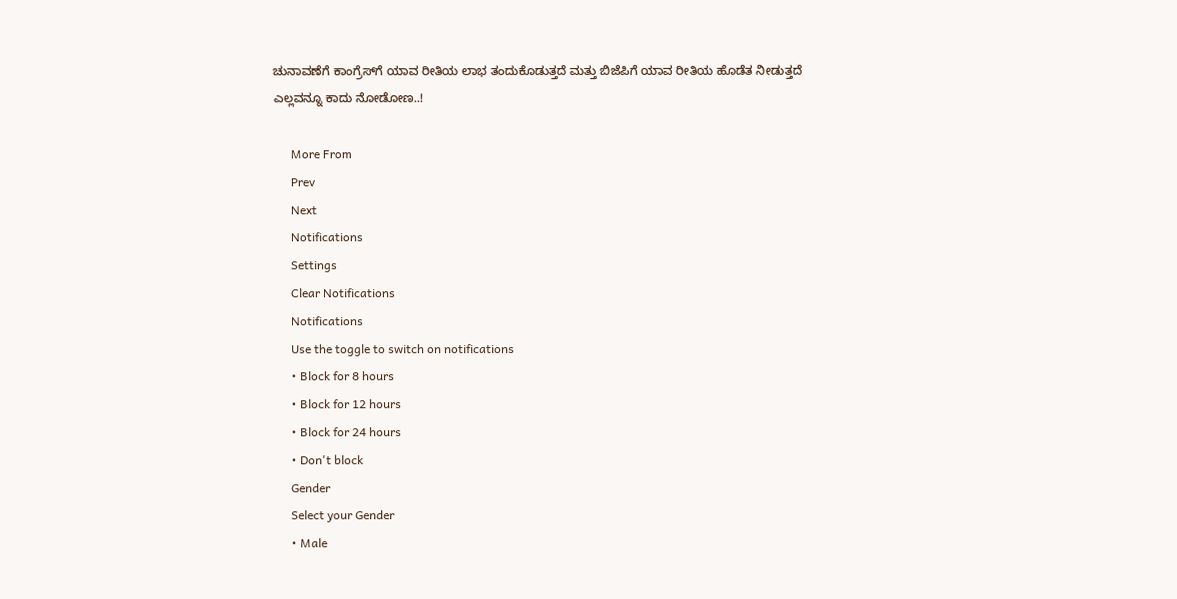ಚುನಾವಣೆಗೆ ಕಾಂಗ್ರೆಸ್‌ಗೆ ಯಾವ ರೀತಿಯ ಲಾಭ ತಂದುಕೊಡುತ್ತದೆ ಮತ್ತು ಬಿಜೆಪಿಗೆ ಯಾವ ರೀತಿಯ ಹೊಡೆತ ನೀಡುತ್ತದೆ ಎಲ್ಲವನ್ನೂ ಕಾದು ನೋಡೋಣ..!

      More From
      Prev
      Next
      Notifications
      Settings
      Clear Notifications
      Notifications
      Use the toggle to switch on notifications
      • Block for 8 hours
      • Block for 12 hours
      • Block for 24 hours
      • Don't block
      Gender
      Select your Gender
      • Male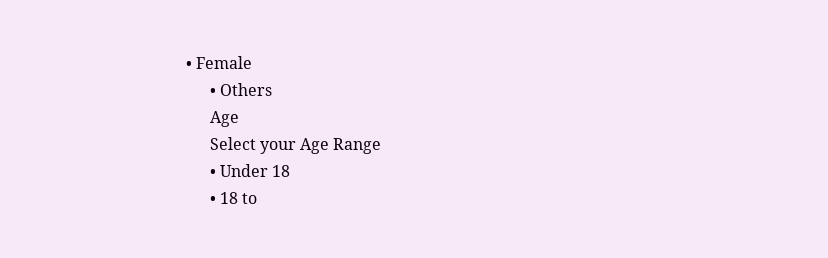• Female
      • Others
      Age
      Select your Age Range
      • Under 18
      • 18 to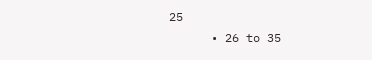25
      • 26 to 35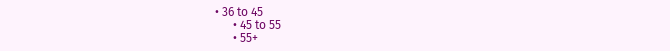• 36 to 45
      • 45 to 55
      • 55+